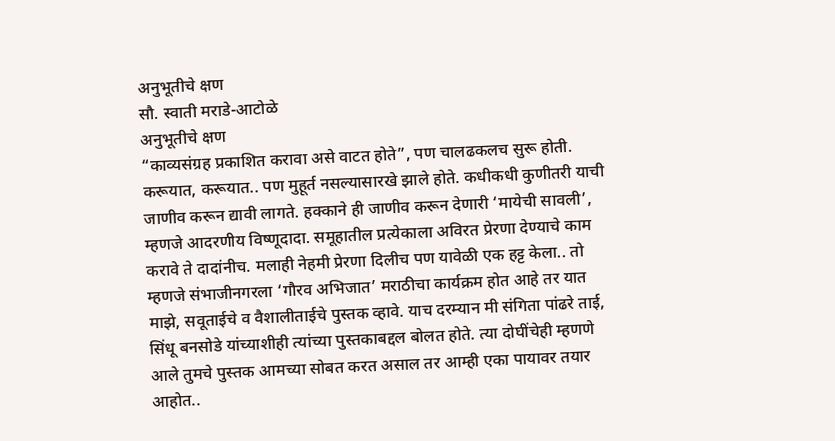अनुभूतीचे क्षण
सौ. स्वाती मराडे-आटोळे
अनुभूतीचे क्षण
“काव्यसंग्रह प्रकाशित करावा असे वाटत होते”, पण चालढकलच सुरू होती. करूयात, करूयात.. पण मुहूर्त नसल्यासारखे झाले होते. कधीकधी कुणीतरी याची जाणीव करून द्यावी लागते. हक्काने ही जाणीव करून देणारी ‘मायेची सावली’, म्हणजे आदरणीय विष्णूदादा. समूहातील प्रत्येकाला अविरत प्रेरणा देण्याचे काम करावे ते दादांनीच. मलाही नेहमी प्रेरणा दिलीच पण यावेळी एक हट्ट केला.. तो म्हणजे संभाजीनगरला ‘गौरव अभिजात’ मराठीचा कार्यक्रम होत आहे तर यात माझे, सवूताईचे व वैशालीताईचे पुस्तक व्हावे. याच दरम्यान मी संगिता पांढरे ताई, सिंधू बनसोडे यांच्याशीही त्यांच्या पुस्तकाबद्दल बोलत होते. त्या दोघींचेही म्हणणे आले तुमचे पुस्तक आमच्या सोबत करत असाल तर आम्ही एका पायावर तयार आहोत..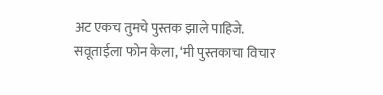अट एकच तुमचे पुस्तक झाले पाहिजे.
सवूताईला फोन केला, ‘मी पुस्तकाचा विचार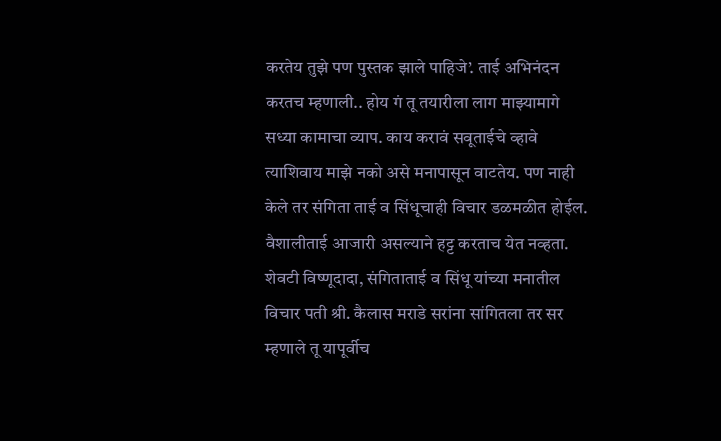करतेय तुझे पण पुस्तक झाले पाहिजे’. ताई अभिनंदन करतच म्हणाली.. होय गं तू तयारीला लाग माझ्यामागे सध्या कामाचा व्याप. काय करावं सवूताईचे व्हावे त्याशिवाय माझे नको असे मनापासून वाटतेय. पण नाही केले तर संगिता ताई व सिंधूचाही विचार डळमळीत होईल. वैशालीताई आजारी असल्याने हट्ट करताच येत नव्हता. शेवटी विष्णूदादा, संगिताताई व सिंधू यांच्या मनातील विचार पती श्री. कैलास मराडे सरांना सांगितला तर सर म्हणाले तू यापूर्वीच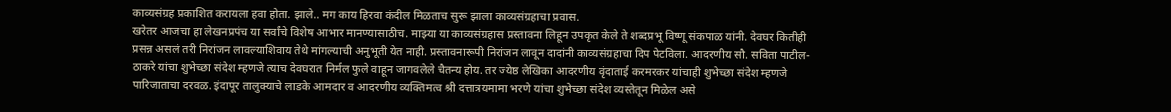काव्यसंग्रह प्रकाशित करायला हवा होता. झाले.. मग काय हिरवा कंदील मिळताच सुरू झाला काव्यसंग्रहाचा प्रवास.
खरेतर आजचा हा लेखनप्रपंच या सर्वांचे विशेष आभार मानण्यासाठीच. माझ्या या काव्यसंग्रहास प्रस्तावना लिहून उपकृत केले ते शब्दप्रभू विष्णू संकपाळ यांनी. देवघर कितीही प्रसन्न असलं तरी निरांजन लावल्याशिवाय तेथे मांगल्याची अनुभूती येत नाही. प्रस्तावनारूपी निरांजन लावून दादांनी काव्यसंग्रहाचा दिप पेटविला. आदरणीय सौ. सविता पाटील- ठाकरे यांचा शुभेच्छा संदेश म्हणजे त्याच देवघरात निर्मल फुले वाहून जागवलेले चैतन्य होय. तर ज्येष्ठ लेखिका आदरणीय वृंदाताई करमरकर यांचाही शुभेच्छा संदेश म्हणजे पारिजाताचा दरवळ. इंदापूर तालुक्याचे लाडके आमदार व आदरणीय व्यक्तिमत्व श्री दत्तात्रयमामा भरणे यांचा शुभेच्छा संदेश व्यस्तेतून मिळेल असे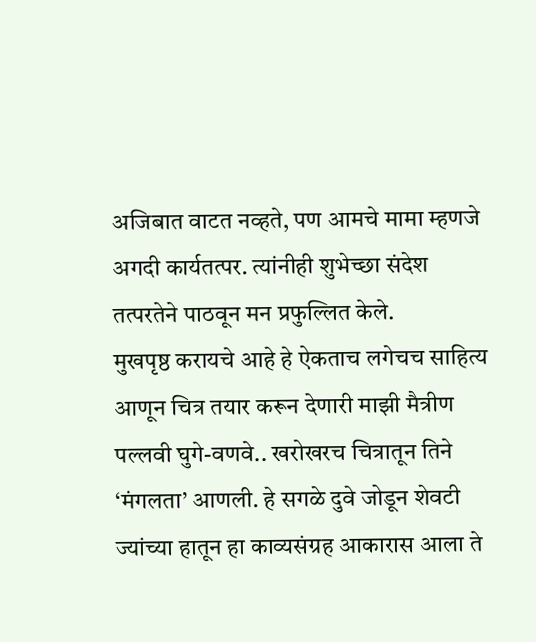अजिबात वाटत नव्हते, पण आमचे मामा म्हणजे अगदी कार्यतत्पर. त्यांनीही शुभेच्छा संदेश तत्परतेने पाठवून मन प्रफुल्लित केले.
मुखपृष्ठ करायचे आहे हे ऐकताच लगेचच साहित्य आणून चित्र तयार करून देणारी माझी मैत्रीण पल्लवी घुगे-वणवे.. खरोखरच चित्रातून तिने ‘मंगलता’ आणली. हे सगळे दुवे जोडून शेवटी ज्यांच्या हातून हा काव्यसंग्रह आकारास आला ते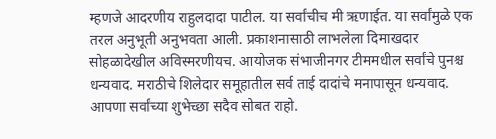म्हणजे आदरणीय राहुलदादा पाटील. या सर्वांचीच मी ऋणाईत. या सर्वांमुळे एक तरल अनुभूती अनुभवता आली. प्रकाशनासाठी लाभलेला दिमाखदार सोहळादेखील अविस्मरणीयच. आयोजक संभाजीनगर टीममधील सर्वांचे पुनश्च धन्यवाद. मराठीचे शिलेदार समूहातील सर्व ताई दादांचे मनापासून धन्यवाद. आपणा सर्वांच्या शुभेच्छा सदैव सोबत राहो.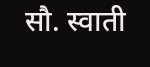सौ. स्वाती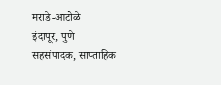मराडे-आटोळे
इंदापूर, पुणे
सहसंपादक, साप्ताहिक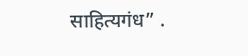साहित्यगंध” .